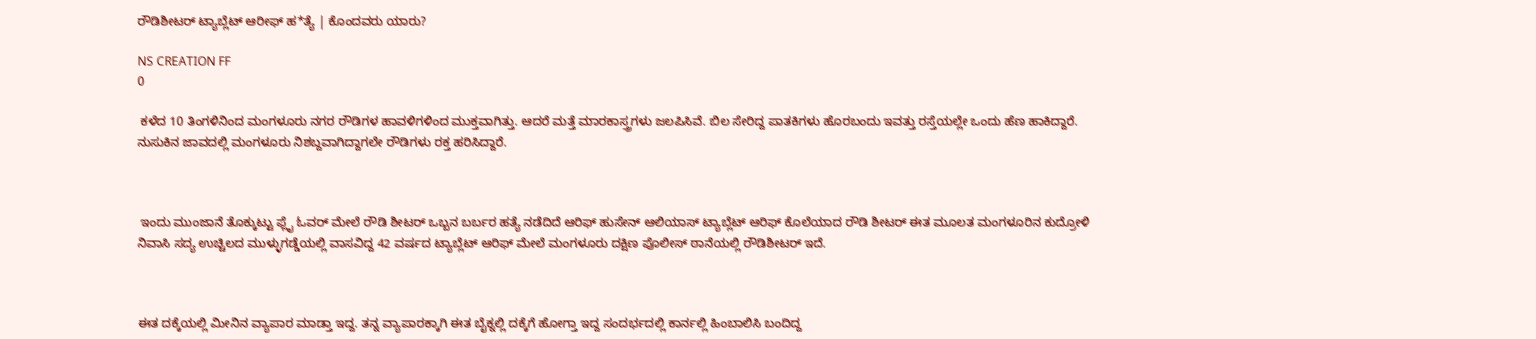ರೌಡಿಶೀಟರ್ ಟ್ಯಾಬ್ಲೆಟ್ ಆರೀಫ್ ಹ*ತ್ಯೆ | ಕೊಂದವರು ಯಾರು?

NS CREATION FF
0

 ಕಳೆದ 10 ತಿಂಗಳಿನಿಂದ ಮಂಗಳೂರು ನಗರ ರೌಡಿಗಳ ಹಾವಳಿಗಳಿಂದ ಮುಕ್ತವಾಗಿತ್ತು. ಆದರೆ ಮತ್ತೆ ಮಾರಕಾಸ್ತ್ರಗಳು ಜಲಪಿಸಿವೆ. ಬಿಲ ಸೇರಿದ್ದ ಪಾತಕಿಗಳು ಹೊರಬಂದು ಇವತ್ತು ರಸ್ತೆಯಲ್ಲೇ ಒಂದು ಹೆಣ ಹಾಕಿದ್ದಾರೆ. ನುಸುಕಿನ ಜಾವದಲ್ಲಿ ಮಂಗಳೂರು ನಿಶಬ್ದವಾಗಿದ್ದಾಗಲೇ ರೌಡಿಗಳು ರಕ್ತ ಹರಿಸಿದ್ದಾರೆ.



 ಇಂದು ಮುಂಜಾನೆ ತೊಕ್ಕುಟ್ಟು ಫ್ಲೈ ಓವರ್ ಮೇಲೆ ರೌಡಿ ಶೀಟರ್ ಒಬ್ಬನ ಬರ್ಬರ ಹತ್ಯೆ ನಡೆದಿದೆ ಆರಿಫ್ ಹುಸೇನ್ ಆಲಿಯಾಸ್ ಟ್ಯಾಬ್ಲೆಟ್ ಆರಿಫ್ ಕೊಲೆಯಾದ ರೌಡಿ ಶೀಟರ್ ಈತ ಮೂಲತ ಮಂಗಳೂರಿನ ಕುದ್ರೋಳಿ ನಿವಾಸಿ ಸದ್ಯ ಉಚ್ಚಿಲದ ಮುಳ್ಳುಗಡ್ಡೆಯಲ್ಲಿ ವಾಸವಿದ್ದ 42 ವರ್ಷದ ಟ್ಯಾಬ್ಲೆಟ್ ಆರಿಫ್ ಮೇಲೆ ಮಂಗಳೂರು ದಕ್ಷಿಣ ಪೊಲೀಸ್ ಠಾನೆಯಲ್ಲಿ ರೌಡಿಶೀಟರ್ ಇದೆ.



ಈತ ದಕ್ಕೆಯಲ್ಲಿ ಮೀನಿನ ವ್ಯಾಪಾರ ಮಾಡ್ತಾ ಇದ್ದ. ತನ್ನ ವ್ಯಾಪಾರಕ್ಕಾಗಿ ಈತ ಬೈಕ್ನಲ್ಲಿ ದಕ್ಕೆಗೆ ಹೋಗ್ತಾ ಇದ್ದ ಸಂದರ್ಭದಲ್ಲಿ ಕಾರ್ನಲ್ಲಿ ಹಿಂಬಾಲಿಸಿ ಬಂದಿದ್ದ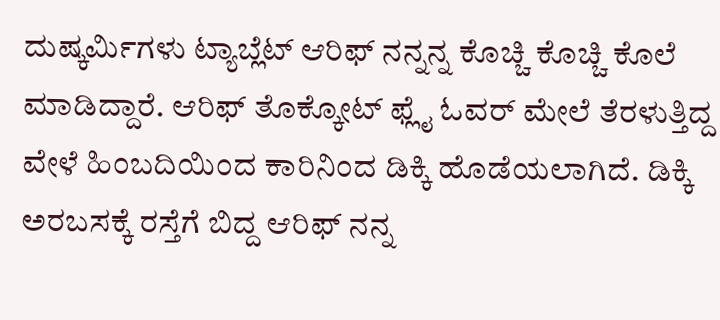ದುಷ್ಕರ್ಮಿಗಳು ಟ್ಯಾಬ್ಲೆಟ್ ಆರಿಫ್ ನನ್ನನ್ನ ಕೊಚ್ಚಿ ಕೊಚ್ಚಿ ಕೊಲೆ ಮಾಡಿದ್ದಾರೆ. ಆರಿಫ್ ತೊಕ್ಕೋಟ್ ಫ್ಲೈ ಓವರ್ ಮೇಲೆ ತೆರಳುತ್ತಿದ್ದ ವೇಳೆ ಹಿಂಬದಿಯಿಂದ ಕಾರಿನಿಂದ ಡಿಕ್ಕಿ ಹೊಡೆಯಲಾಗಿದೆ. ಡಿಕ್ಕಿ ಅರಬಸಕ್ಕೆ ರಸ್ತೆಗೆ ಬಿದ್ದ ಆರಿಫ್ ನನ್ನ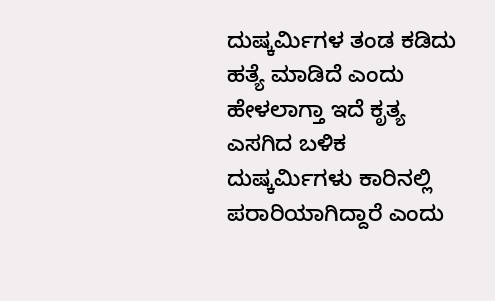ದುಷ್ಕರ್ಮಿಗಳ ತಂಡ ಕಡಿದು ಹತ್ಯೆ ಮಾಡಿದೆ ಎಂದು ಹೇಳಲಾಗ್ತಾ ಇದೆ ಕೃತ್ಯ ಎಸಗಿದ ಬಳಿಕ ದುಷ್ಕರ್ಮಿಗಳು ಕಾರಿನಲ್ಲಿ ಪರಾರಿಯಾಗಿದ್ದಾರೆ ಎಂದು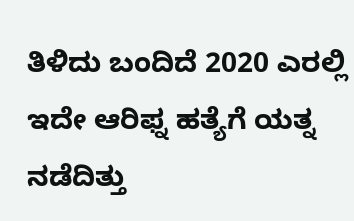ತಿಳಿದು ಬಂದಿದೆ 2020 ಎರಲ್ಲಿ ಇದೇ ಆರಿಫ್ನ ಹತ್ಯೆಗೆ ಯತ್ನ ನಡೆದಿತ್ತು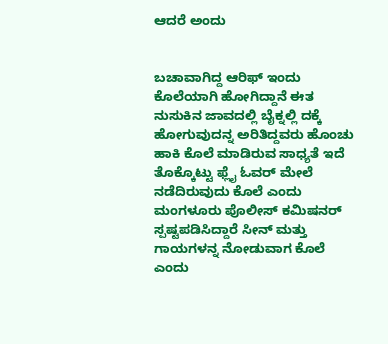ಆದರೆ ಅಂದು


ಬಚಾವಾಗಿದ್ದ ಆರಿಫ್ ಇಂದು ಕೊಲೆಯಾಗಿ ಹೋಗಿದ್ದಾನೆ ಈತ ನುಸುಕಿನ ಜಾವದಲ್ಲಿ ಬೈಕ್ನಲ್ಲಿ ದಕ್ಕೆ ಹೋಗುವುದನ್ನ ಅರಿತಿದ್ದವರು ಹೊಂಚು ಹಾಕಿ ಕೊಲೆ ಮಾಡಿರುವ ಸಾಧ್ಯತೆ ಇದೆ ತೊಕ್ಕೊಟ್ಟು ಫ್ಲೈ ಓವರ್ ಮೇಲೆ ನಡೆದಿರುವುದು ಕೊಲೆ ಎಂದು ಮಂಗಳೂರು ಪೊಲೀಸ್ ಕಮಿಷನರ್ ಸ್ಪಷ್ಟಪಡಿಸಿದ್ದಾರೆ ಸೀನ್ ಮತ್ತು ಗಾಯಗಳನ್ನ ನೋಡುವಾಗ ಕೊಲೆ ಎಂದು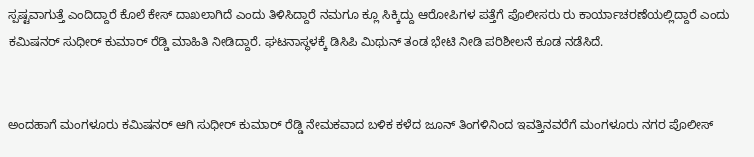ಸ್ಪಷ್ಟವಾಗುತ್ತೆ ಎಂದಿದ್ದಾರೆ ಕೊಲೆ ಕೇಸ್ ದಾಖಲಾಗಿದೆ ಎಂದು ತಿಳಿಸಿದ್ದಾರೆ ನಮಗೂ ಕ್ಲೂ ಸಿಕ್ಕಿದ್ದು ಆರೋಪಿಗಳ ಪತ್ತೆಗೆ ಪೊಲೀಸರು ರು ಕಾರ್ಯಾಚರಣೆಯಲ್ಲಿದ್ದಾರೆ ಎಂದು ಕಮಿಷನರ್ ಸುಧೀರ್ ಕುಮಾರ್ ರೆಡ್ಡಿ ಮಾಹಿತಿ ನೀಡಿದ್ದಾರೆ. ಘಟನಾಸ್ಥಳಕ್ಕೆ ಡಿಸಿಪಿ ಮಿಥುನ್ ತಂಡ ಭೇಟಿ ನೀಡಿ ಪರಿಶೀಲನೆ ಕೂಡ ನಡೆಸಿದೆ.


ಅಂದಹಾಗೆ ಮಂಗಳೂರು ಕಮಿಷನರ್ ಆಗಿ ಸುಧೀರ್ ಕುಮಾರ್ ರೆಡ್ಡಿ ನೇಮಕವಾದ ಬಳಿಕ ಕಳೆದ ಜೂನ್ ತಿಂಗಳಿನಿಂದ ಇವತ್ತಿನವರೆಗೆ ಮಂಗಳೂರು ನಗರ ಪೊಲೀಸ್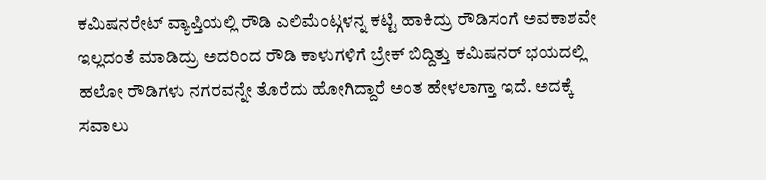ಕಮಿಷನರೇಟ್ ವ್ಯಾಪ್ತಿಯಲ್ಲಿ ರೌಡಿ ಎಲಿಮೆಂಟ್ಗಳನ್ನ ಕಟ್ಟಿ ಹಾಕಿದ್ರು ರೌಡಿಸಂಗೆ ಅವಕಾಶವೇ ಇಲ್ಲದಂತೆ ಮಾಡಿದ್ರು ಅದರಿಂದ ರೌಡಿ ಕಾಳುಗಳಿಗೆ ಬ್ರೇಕ್ ಬಿದ್ದಿತ್ತು ಕಮಿಷನರ್ ಭಯದಲ್ಲಿ ಹಲೋ ರೌಡಿಗಳು ನಗರವನ್ನೇ ತೊರೆದು ಹೋಗಿದ್ದಾರೆ ಅಂತ ಹೇಳಲಾಗ್ತಾ ಇದೆ. ಅದಕ್ಕೆ ಸವಾಲು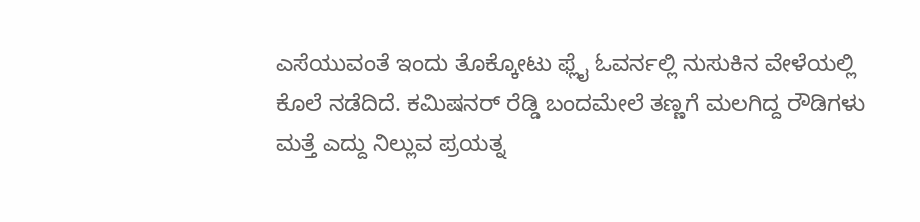ಎಸೆಯುವಂತೆ ಇಂದು ತೊಕ್ಕೋಟು ಫ್ಲೈ ಓವರ್ನಲ್ಲಿ ನುಸುಕಿನ ವೇಳೆಯಲ್ಲಿ ಕೊಲೆ ನಡೆದಿದೆ. ಕಮಿಷನರ್ ರೆಡ್ಡಿ ಬಂದಮೇಲೆ ತಣ್ಣಗೆ ಮಲಗಿದ್ದ ರೌಡಿಗಳು ಮತ್ತೆ ಎದ್ದು ನಿಲ್ಲುವ ಪ್ರಯತ್ನ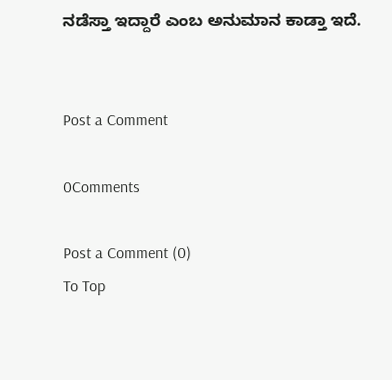ನಡೆಸ್ತಾ ಇದ್ದಾರೆ ಎಂಬ ಅನುಮಾನ ಕಾಡ್ತಾ ಇದೆ.


Post a Comment

0Comments

Post a Comment (0)
To Top